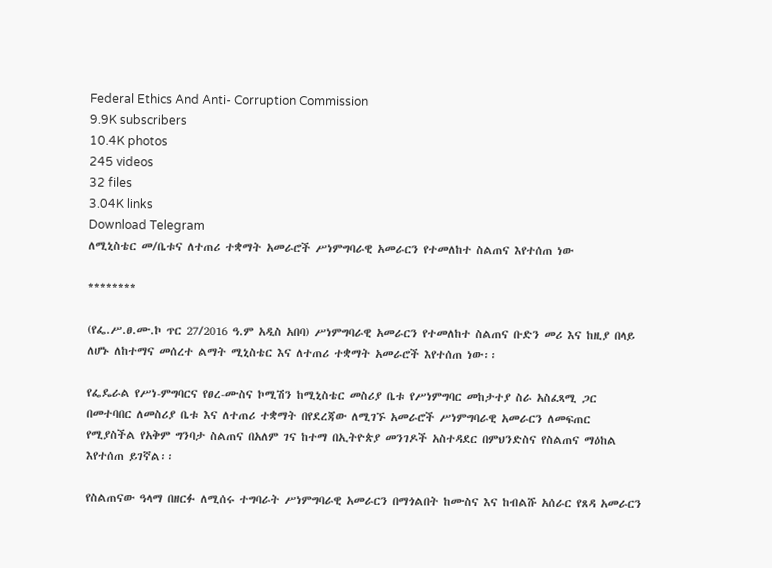Federal Ethics And Anti- Corruption Commission
9.9K subscribers
10.4K photos
245 videos
32 files
3.04K links
Download Telegram
ለሚኒስቴር መ/ቤቱና ለተጠሪ ተቋማት አመራሮች ሥነምግባራዊ አመራርን የተመለከተ ስልጠና እየተሰጠ ነው

********

(የፌ.ሥ.ፀ.ሙ.ኮ ጥር 27/2016 ዓ.ም አዲስ አበባ) ሥነምግባራዊ አመራርን የተመለከተ ስልጠና ቡድን መሪ እና ከዚያ በላይ ለሆኑ ለከተማና መሰረተ ልማት ሚኒስቴር እና ለተጠሪ ተቋማት አመራሮች እየተሰጠ ነው፡፡

የፌዴራል የሥነ-ምግባርና የፀረ-ሙስና ኮሚሽን ከሚኒስቴር መስሪያ ቤቱ የሥነምግባር መከታተያ ስራ አስፈጻሚ ጋር በመተባበር ለመስሪያ ቤቱ እና ለተጠሪ ተቋማት በየደረጃው ለሚገኙ አመራሮች ሥነምግባራዊ አመራርን ለመፍጠር የሚያስችል የአቅም ግንባታ ስልጠና በአለም ገና ከተማ በኢትዮጵያ መንገዶች አስተዳደር በምህንድስና የስልጠና ማዕከል እየተሰጠ ይገኛል፡፡

የስልጠናው ዓላማ በዘርፉ ለሚሰሩ ተግባራት ሥነምግባራዊ አመራርን በማጎልበት ከሙስና እና ከብልሹ አሰራር የጸዳ አመራርን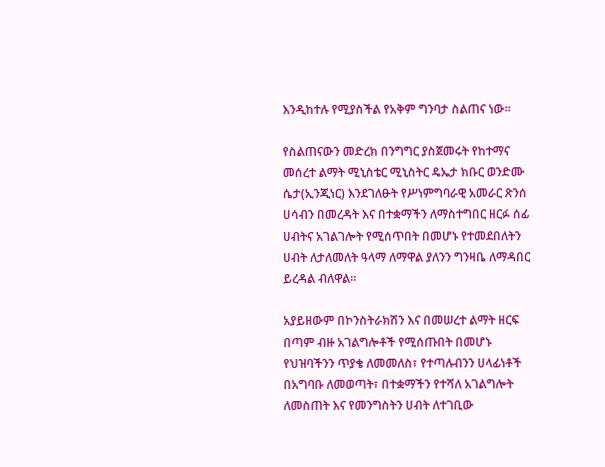እንዲከተሉ የሚያስችል የአቅም ግንባታ ስልጠና ነው፡፡

የስልጠናውን መድረክ በንግግር ያስጀመሩት የከተማና መሰረተ ልማት ሚኒስቴር ሚኒስትር ዴኤታ ክቡር ወንድሙ ሴታ(ኢንጂነር) እንደገለፁት የሥነምግባራዊ አመራር ጽንሰ ሀሳብን በመረዳት እና በተቋማችን ለማስተግበር ዘርፉ ሰፊ ሀብትና አገልገሎት የሚሰጥበት በመሆኑ የተመደበለትን ሀብት ለታለመለት ዓላማ ለማዋል ያለንን ግንዛቤ ለማዳበር ይረዳል ብለዋል፡፡

አያይዘውም በኮንስትራክሽን እና በመሠረተ ልማት ዘርፍ በጣም ብዙ አገልግሎቶች የሚሰጡበት በመሆኑ የህዝባችንን ጥያቄ ለመመለስ፣ የተጣሉብንን ሀላፊነቶች በአግባቡ ለመወጣት፣ በተቋማችን የተሻለ አገልግሎት ለመስጠት እና የመንግስትን ሀብት ለተገቢው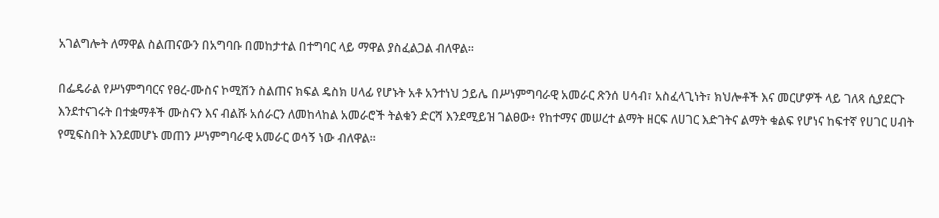አገልግሎት ለማዋል ስልጠናውን በአግባቡ በመከታተል በተግባር ላይ ማዋል ያስፈልጋል ብለዋል፡፡

በፌዴራል የሥነምግባርና የፀረ-ሙስና ኮሚሽን ስልጠና ክፍል ዴስክ ሀላፊ የሆኑት አቶ አንተነህ ኃይሌ በሥነምግባራዊ አመራር ጽንሰ ሀሳብ፣ አስፈላጊነት፣ ክህሎቶች እና መርሆዎች ላይ ገለጻ ሲያደርጉ እንደተናገሩት በተቋማቶች ሙስናን እና ብልሹ አሰራርን ለመከላከል አመራሮች ትልቁን ድርሻ እንደሚይዝ ገልፀው፥ የከተማና መሠረተ ልማት ዘርፍ ለሀገር እድገትና ልማት ቁልፍ የሆነና ከፍተኛ የሀገር ሀብት የሚፍስበት እንደመሆኑ መጠን ሥነምግባራዊ አመራር ወሳኝ ነው ብለዋል፡፡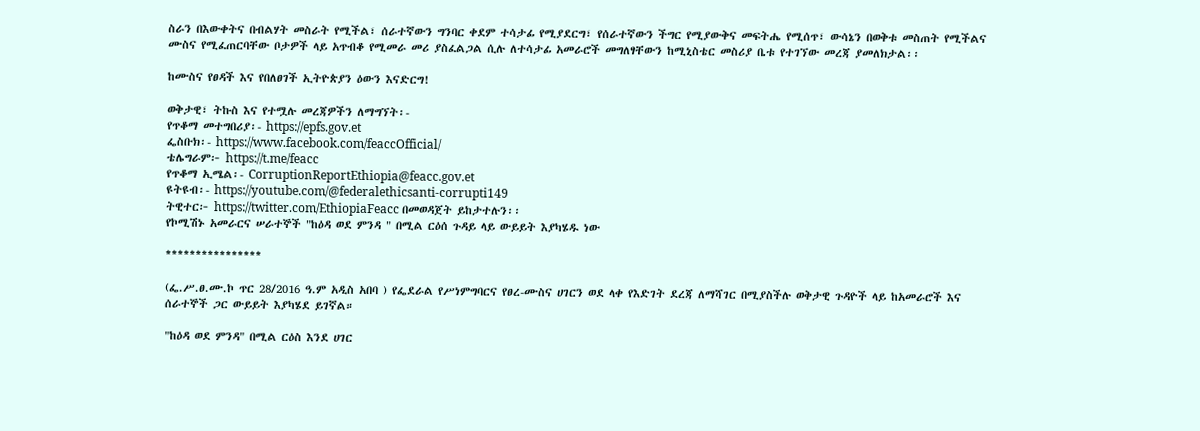ስራን በእውቀትና በብልሃት መስራት የሚችል፣ ሰራተኛውን ግንባር ቀደም ተሳታፊ የሚያደርግ፣ የሰራተኛውን ችግር የሚያውቅና መፍትሔ የሚሰጥ፣ ውሳኔን በወቅቱ መስጠት የሚችልና ሙስና የሚፈጠርባቸው ቦታዎች ላይ አጥብቆ የሚመራ መሪ ያስፈልጋል ሲሉ ለተሳታፊ አመራሮች መግለፃቸውን ከሚኒስቴር መስሪያ ቤቱ የተገኘው መረጃ ያመለክታል፡፡

ከሙስና የፀዳች እና የበለፀገች ኢትዮጵያን ዕውን እናድርግ!

ወቅታዊ፣ ትኩስ እና የተሟሉ መረጃዎችን ለማግኘት፡-
የጥቆማ መተግበሪያ፡- https://epfs.gov.et
ፌስቡክ፡- https://www.facebook.com/feaccOfficial/
ቴሌግራም፦ https://t.me/feacc
የጥቆማ ኢሜል፡- CorruptionReportEthiopia@feacc.gov.et
ዩትዩብ፡- https://youtube.com/@federalethicsanti-corrupti149
ትዊተር፦ https://twitter.com/EthiopiaFeacc በመወዳጀት ይከታተሉን፡፡
የኮሚሽኑ አመራርና ሠራተኞች "ከዕዳ ወደ ምንዳ " በሚል ርዕሰ ጉዳይ ላይ ውይይት እያካሄዱ ነው

****************

(ፌ.ሥ.ፀ.ሙ.ኮ ጥር 28/2016 ዓ.ም አዲስ አበባ ) የፌደራል የሥነምግባርና የፀረ-ሙስና ሀገርን ወደ ላቀ የእድገት ደረጃ ለማሻገር በሚያስችሉ ወቅታዊ ጉዳዮች ላይ ከአመራሮች እና ሰራተኞች ጋር ውይይት እያካሄደ ይገኛል።

"ከዕዳ ወደ ምንዳ" በሚል ርዕስ እንደ ሀገር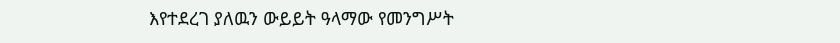እየተደረገ ያለዉን ውይይት ዓላማው የመንግሥት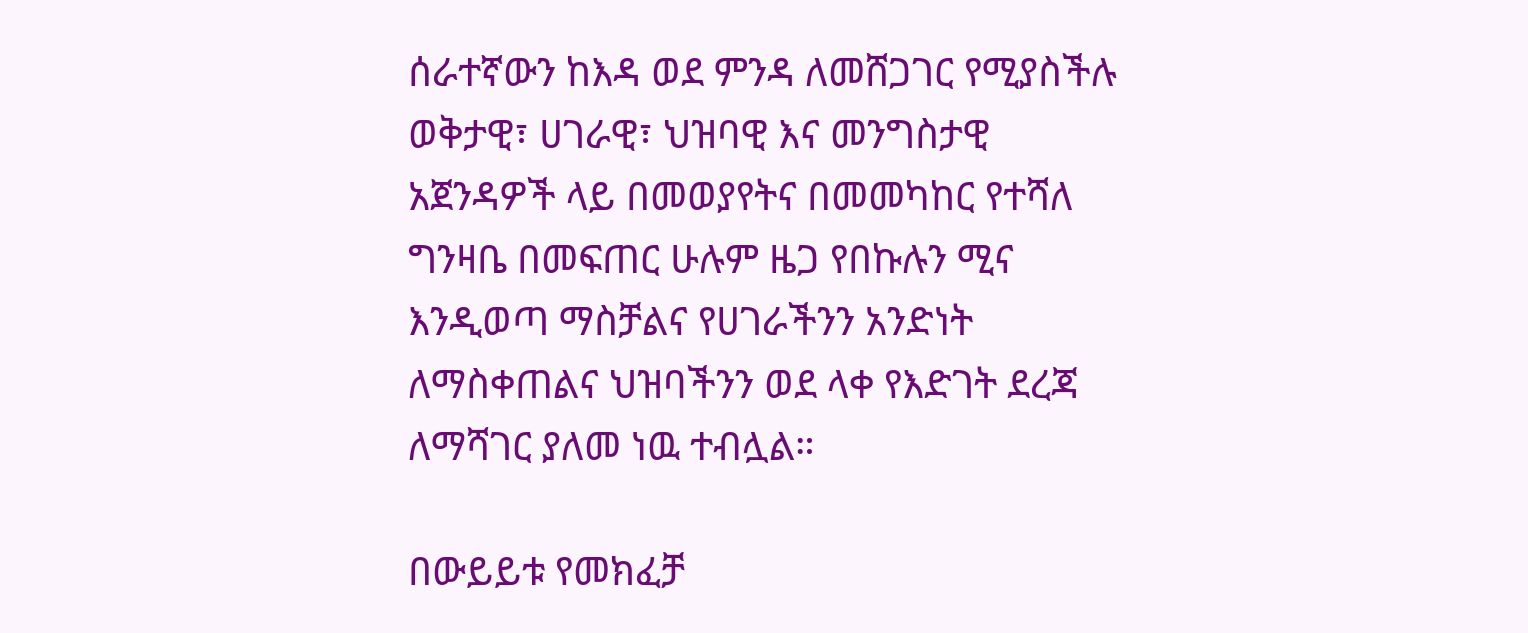ሰራተኛውን ከእዳ ወደ ምንዳ ለመሸጋገር የሚያስችሉ ወቅታዊ፣ ሀገራዊ፣ ህዝባዊ እና መንግስታዊ አጀንዳዎች ላይ በመወያየትና በመመካከር የተሻለ ግንዛቤ በመፍጠር ሁሉም ዜጋ የበኩሉን ሚና እንዲወጣ ማስቻልና የሀገራችንን አንድነት ለማስቀጠልና ህዝባችንን ወደ ላቀ የእድገት ደረጃ ለማሻገር ያለመ ነዉ ተብሏል።

በውይይቱ የመክፈቻ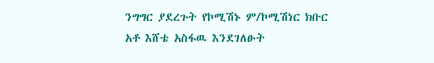ንግግር ያደረጉት የኮሚሽኑ ም/ኮሚሽነር ክቡር አቶ እሸቴ አስፋዉ እንደገለፁት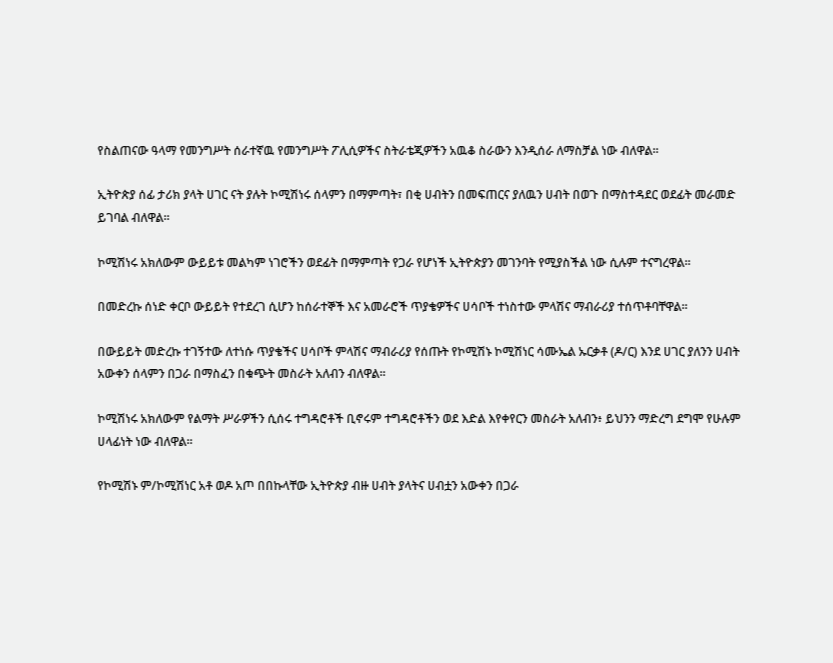የስልጠናው ዓላማ የመንግሥት ሰራተኛዉ የመንግሥት ፖሊሲዎችና ስትራቴጂዎችን አዉቆ ስራውን እንዲሰራ ለማስቻል ነው ብለዋል።

ኢትዮጵያ ሰፊ ታሪክ ያላት ሀገር ናት ያሉት ኮሚሽነሩ ሰላምን በማምጣት፣ በቂ ሀብትን በመፍጠርና ያለዉን ሀብት በወጉ በማስተዳደር ወደፊት መራመድ ይገባል ብለዋል።

ኮሚሽነሩ አክለውም ውይይቱ መልካም ነገሮችን ወደፊት በማምጣት የጋራ የሆነች ኢትዮጵያን መገንባት የሚያስችል ነው ሲሉም ተናግረዋል።

በመድረኩ ሰነድ ቀርቦ ውይይት የተደረገ ሲሆን ከሰራተኞች እና አመራሮች ጥያቄዎችና ሀሳቦች ተነስተው ምላሽና ማብራሪያ ተሰጥቶባቸዋል፡፡

በውይይት መድረኩ ተገኝተው ለተነሱ ጥያቄችና ሀሳቦች ምላሽና ማብራሪያ የሰጡት የኮሚሽኑ ኮሚሽነር ሳሙኤል ኡርቃቶ (ዶ/ር) እንደ ሀገር ያለንን ሀብት አውቀን ሰላምን በጋራ በማስፈን በቁጭት መስራት አለብን ብለዋል፡፡

ኮሚሽነሩ አክለውም የልማት ሥራዎችን ሲሰሩ ተግዳሮቶች ቢኖሩም ተግዳሮቶችን ወደ እድል እየቀየርን መስራት አለብን፥ ይህንን ማድረግ ደግሞ የሁሉም ሀላፊነት ነው ብለዋል፡፡

የኮሚሽኑ ም/ኮሚሽነር አቶ ወዶ አጦ በበኩላቸው ኢትዮጵያ ብዙ ሀብት ያላትና ሀብቷን አውቀን በጋራ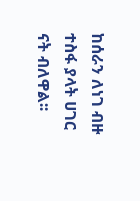ከሰራን ለነገ ብዙ ተስፋ ያላት ሀገር ናት ብለዋል፡፡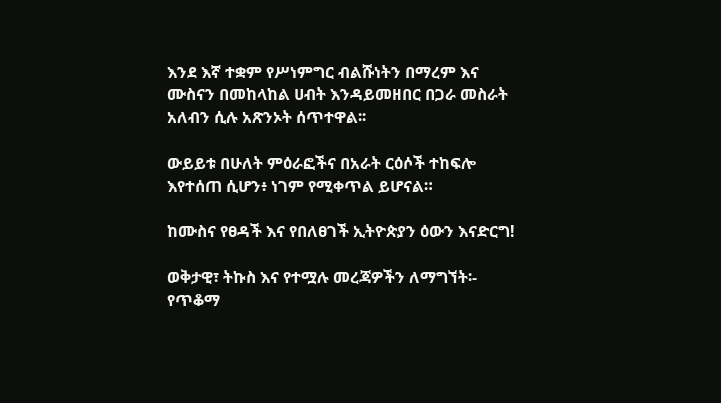እንደ እኛ ተቋም የሥነምግር ብልሹነትን በማረም እና ሙስናን በመከላከል ሀብት እንዳይመዘበር በጋራ መስራት አለብን ሲሉ አጽንኦት ሰጥተዋል፡፡

ውይይቱ በሁለት ምዕራፎችና በአራት ርዕሶች ተከፍሎ እየተሰጠ ሲሆን፥ ነገም የሚቀጥል ይሆናል።

ከሙስና የፀዳች እና የበለፀገች ኢትዮጵያን ዕውን እናድርግ!

ወቅታዊ፣ ትኩስ እና የተሟሉ መረጃዎችን ለማግኘት፡-
የጥቆማ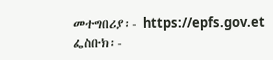መተግበሪያ፡- https://epfs.gov.et
ፌስቡክ፡-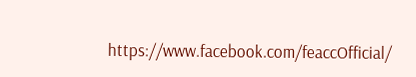https://www.facebook.com/feaccOfficial/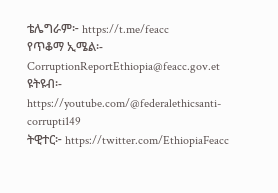ቴሌግራም፦ https://t.me/feacc
የጥቆማ ኢሜል፡- CorruptionReportEthiopia@feacc.gov.et
ዩትዩብ፡- https://youtube.com/@federalethicsanti-corrupti149
ትዊተር፦ https://twitter.com/EthiopiaFeacc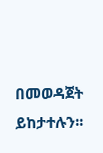በመወዳጀት ይከታተሉን፡፡